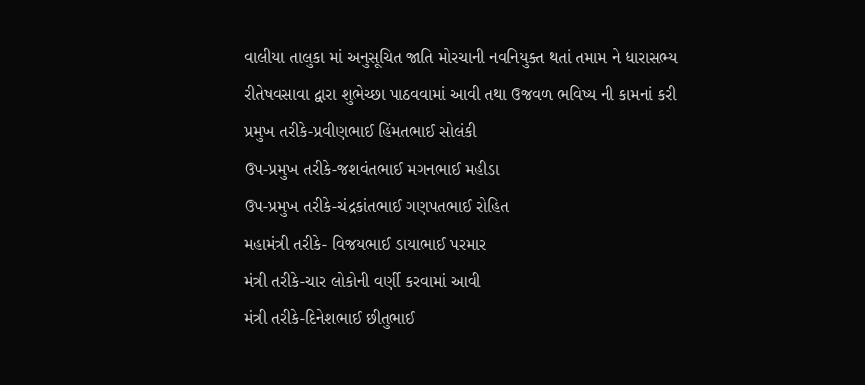વાલીયા તાલુકા માં અનુસૂચિત જાતિ મોરચાની નવનિયુક્ત થતાં તમામ ને ધારાસભ્ય રીતેષવસાવા દ્વારા શુભેચ્છા પાઠવવામાં આવી તથા ઉજવળ ભવિષ્ય ની કામનાં કરી
પ્રમુખ તરીકે-પ્રવીણભાઈ હિંમતભાઈ સોલંકી
ઉપ-પ્રમુખ તરીકે-જશવંતભાઈ મગનભાઈ મહીડા
ઉપ-પ્રમુખ તરીકે-ચંદ્રકાંતભાઈ ગણપતભાઈ રોહિત
મહામંત્રી તરીકે- વિજયભાઈ ડાયાભાઈ પરમાર
મંત્રી તરીકે-ચાર લોકોની વર્ણી કરવામાં આવી
મંત્રી તરીકે-દિનેશભાઈ છીતુભાઈ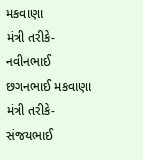મકવાણા
મંત્રી તરીકે-નવીનભાઈ છગનભાઈ મકવાણા
મંત્રી તરીકે-સંજયભાઈ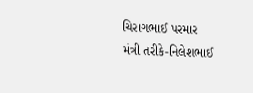ચિરાગભાઈ પરમાર
મંત્રી તરીકે-નિલેશભાઈ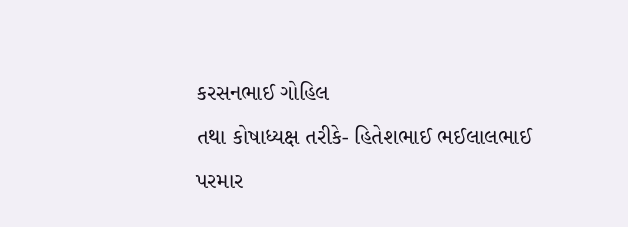કરસનભાઈ ગોહિલ
તથા કોષાધ્યક્ષ તરીકે- હિતેશભાઈ ભઈલાલભાઈ પરમાર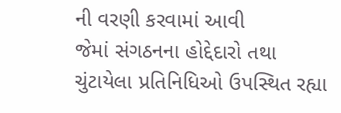ની વરણી કરવામાં આવી
જેમાં સંગઠનના હોદ્દેદારો તથા ચુંટાયેલા પ્રતિનિધિઓ ઉપસ્થિત રહ્યા